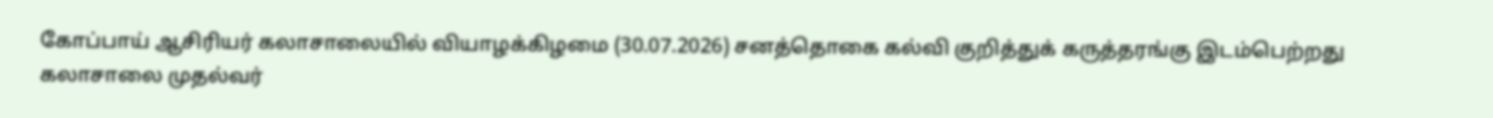கோப்பாய் ஆசிரியர் கலாசாலையில் வியாழக்கிழமை (30.07.2026) சனத்தொகை கல்வி குறித்துக் கருத்தரங்கு இடம்பெற்றது
கலாசாலை முதல்வர்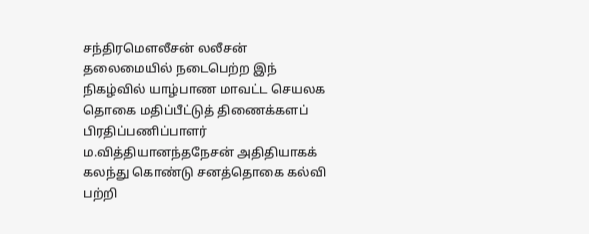சந்திரமௌலீசன் லலீசன் தலைமையில் நடைபெற்ற இந் நிகழ்வில் யாழ்பாண மாவட்ட செயலக தொகை மதிப்பீட்டுத் திணைக்களப் பிரதிப்பணிப்பாளர் ம.வித்தியானந்தநேசன் அதிதியாகக் கலந்து கொண்டு சனத்தொகை கல்வி பற்றி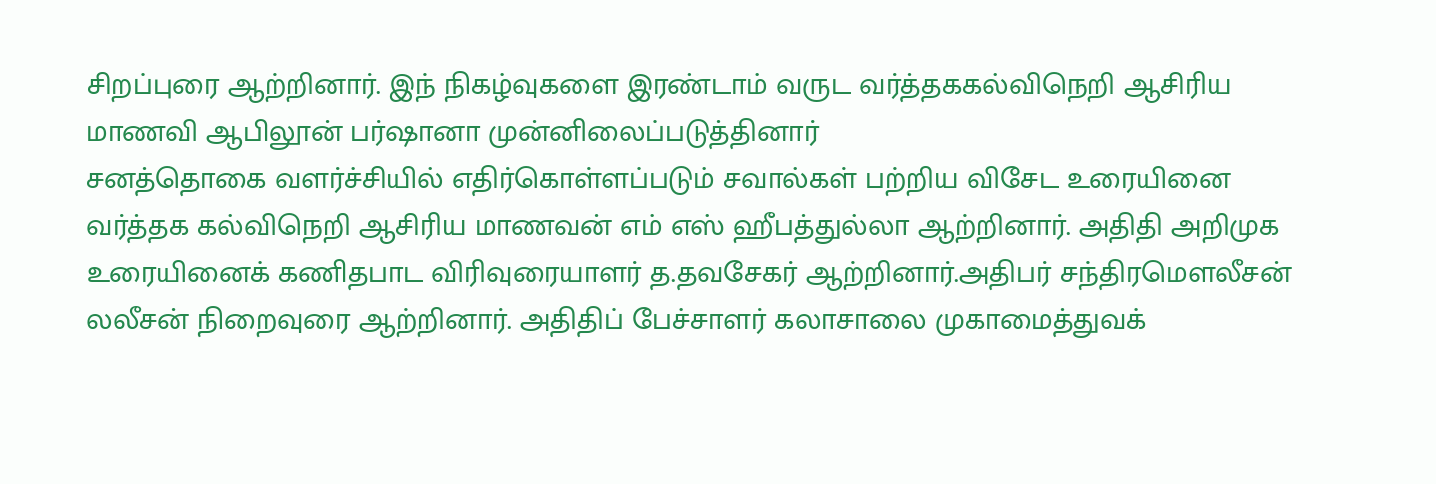சிறப்புரை ஆற்றினார். இந் நிகழ்வுகளை இரண்டாம் வருட வர்த்தககல்விநெறி ஆசிரிய மாணவி ஆபிலூன் பர்ஷானா முன்னிலைப்படுத்தினார்
சனத்தொகை வளர்ச்சியில் எதிர்கொள்ளப்படும் சவால்கள் பற்றிய விசேட உரையினை வர்த்தக கல்விநெறி ஆசிரிய மாணவன் எம் எஸ் ஹீபத்துல்லா ஆற்றினார். அதிதி அறிமுக உரையினைக் கணிதபாட விரிவுரையாளர் த.தவசேகர் ஆற்றினார்.அதிபர் சந்திரமௌலீசன் லலீசன் நிறைவுரை ஆற்றினார். அதிதிப் பேச்சாளர் கலாசாலை முகாமைத்துவக்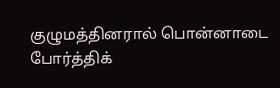குழுமத்தினரால் பொன்னாடை போர்த்திக்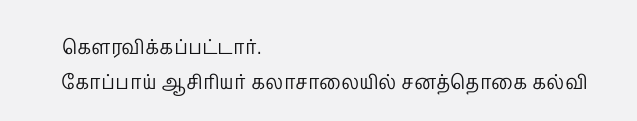கௌரவிக்கப்பட்டார்.
கோப்பாய் ஆசிரியர் கலாசாலையில் சனத்தொகை கல்வி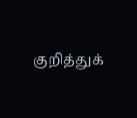குறித்துக்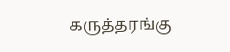கருத்தரங்கு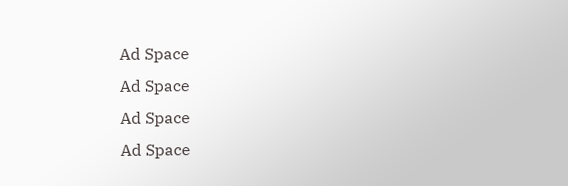Ad Space
Ad Space
Ad Space
Ad Space